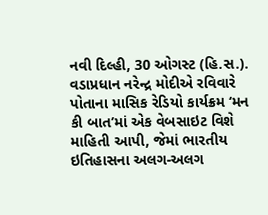નવી દિલ્હી, 30 ઓગસ્ટ (હિ.સ.). વડાપ્રધાન નરેન્દ્ર મોદીએ રવિવારે પોતાના માસિક રેડિયો કાર્યક્રમ ‘મન કી બાત’માં એક વેબસાઇટ વિશે માહિતી આપી, જેમાં ભારતીય ઇતિહાસના અલગ-અલગ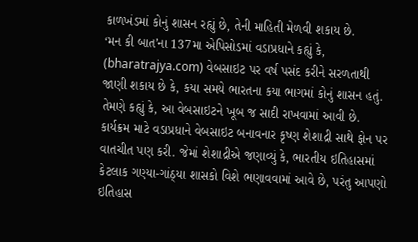કાળખંડમાં કોનું શાસન રહ્યું છે, તેની માહિતી મેળવી શકાય છે.
‘મન કી બાત’ના 137મા એપિસોડમાં વડાપ્રધાને કહ્યું કે, (bharatrajya.com) વેબસાઇટ પર વર્ષ પસંદ કરીને સરળતાથી જાણી શકાય છે કે, કયા સમયે ભારતના કયા ભાગમાં કોનું શાસન હતું. તેમણે કહ્યું કે, આ વેબસાઇટને ખૂબ જ સાદી રાખવામાં આવી છે.
કાર્યક્રમ માટે વડાપ્રધાને વેબસાઇટ બનાવનાર કૃષ્ણ શેશાદ્રી સાથે ફોન પર વાતચીત પણ કરી. જેમાં શેશાદ્રીએ જણાવ્યું કે, ભારતીય ઇતિહાસમાં કેટલાક ગણ્યા-ગાંઠ્યા શાસકો વિશે ભણાવવામાં આવે છે, પરંતુ આપણો ઇતિહાસ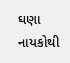ઘણા નાયકોથી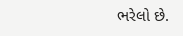ભરેલો છે.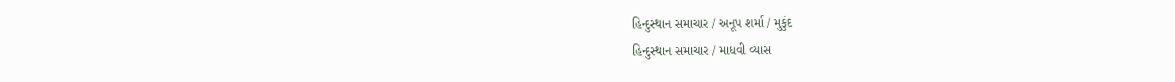હિન્દુસ્થાન સમાચાર / અનૂપ શર્મા / મુકુંદ
હિન્દુસ્થાન સમાચાર / માધવી વ્યાસ